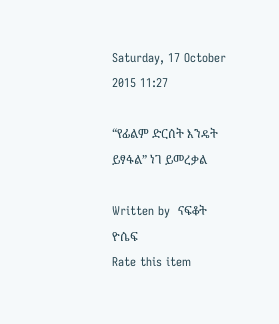Saturday, 17 October 2015 11:27

“የፊልም ድርሰት እንዴት ይፃፋል” ነገ ይመረቃል

Written by  ናፍቆት ዮሴፍ
Rate this item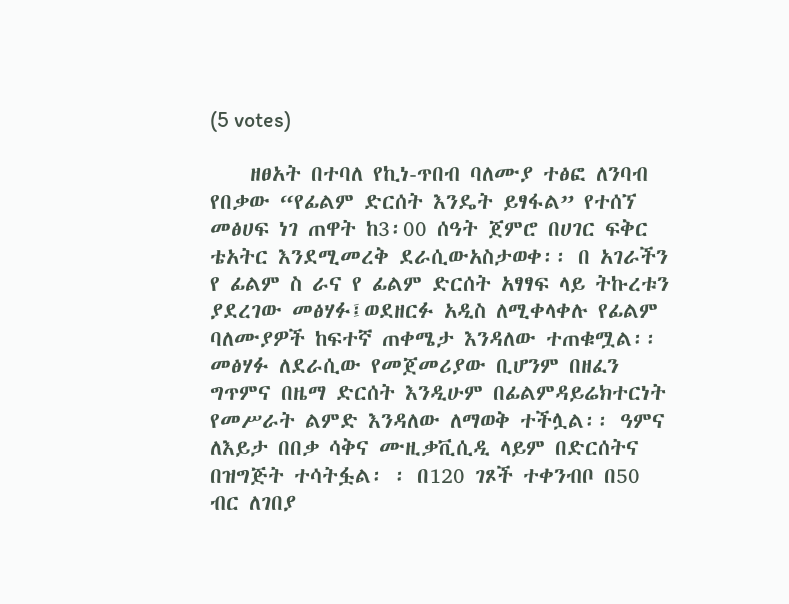(5 votes)

    ዘፀአት በተባለ የኪነ-ጥበብ ባለሙያ ተፅፎ ለንባብ የበቃው “የፊልም ድርሰት እንዴት ይፃፋል” የተሰኘ መፅሀፍ ነገ ጠዋት ከ3፡00 ሰዓት ጀምሮ በሀገር ፍቅር ቴአትር እንደሚመረቅ ደራሲውአስታወቀ፡፡ በ አገራችን የ ፊልም ስ ራና የ ፊልም ድርሰት አፃፃፍ ላይ ትኩረቱን ያደረገው መፅሃፉ፤ወደዘርፉ አዲስ ለሚቀላቀሉ የፊልም ባለሙያዎች ከፍተኛ ጠቀሜታ እንዳለው ተጠቁሟል፡፡መፅሃፉ ለደራሲው የመጀመሪያው ቢሆንም በዘፈን ግጥምና በዜማ ድርሰት እንዲሁም በፊልምዳይሬክተርነት የመሥራት ልምድ እንዳለው ለማወቅ ተችሏል፡፡ ዓምና ለእይታ በበቃ ሳቅና ሙዚቃቪሲዲ ላይም በድርሰትና በዝግጅት ተሳትፏል፡ ፡ በ120 ገጾች ተቀንብቦ በ50 ብር ለገበያ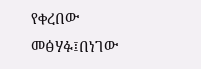የቀረበው
መፅሃፉ፤በነገው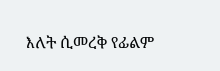እለት ሲመረቅ የፊልም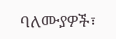ባለሙያዎች፣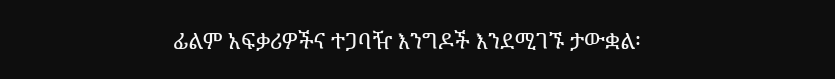ፊልም አፍቃሪዎችና ተጋባዥ እንግዶች እንደሚገኙ ታውቋል፡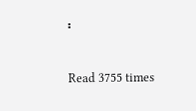፡

Read 3755 times